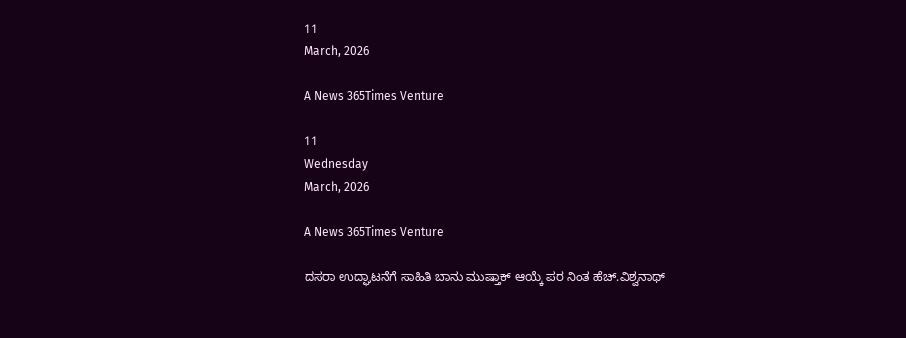11
March, 2026

A News 365Times Venture

11
Wednesday
March, 2026

A News 365Times Venture

ದಸರಾ ಉದ್ಘಾಟನೆಗೆ ಸಾಹಿತಿ ಬಾನು ಮುಷ್ತಾಕ್ ಆಯ್ಕೆ ಪರ ನಿಂತ ಹೆಚ್.ವಿಶ್ವನಾಥ್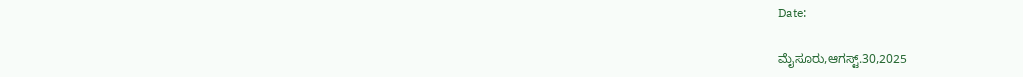Date:

ಮೈಸೂರು,ಆಗಸ್ಟ್.30,2025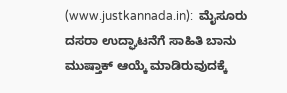(www.justkannada.in):  ಮೈಸೂರು ದಸರಾ ಉದ್ಘಾಟನೆಗೆ ಸಾಹಿತಿ ಬಾನು ಮುಷ್ತಾಕ್ ಆಯ್ಕೆ ಮಾಡಿರುವುದಕ್ಕೆ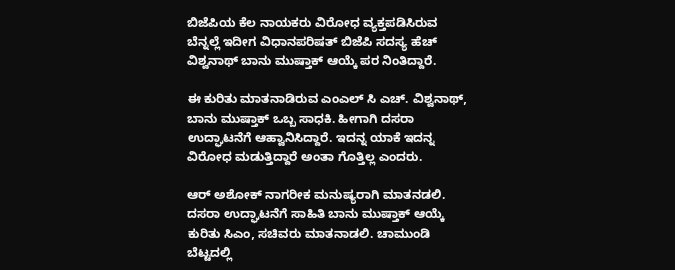ಬಿಜೆಪಿಯ ಕೆಲ ನಾಯಕರು ವಿರೋಧ ವ್ಯಕ್ತಪಡಿಸಿರುವ ಬೆನ್ನಲ್ಲೆ ಇದೀಗ ವಿಧಾನಪರಿಷತ್ ಬಿಜೆಪಿ ಸದಸ್ಯ ಹೆಚ್ ವಿಶ್ವನಾಥ್ ಬಾನು ಮುಷ್ತಾಕ್ ಆಯ್ಕೆ ಪರ ನಿಂತಿದ್ದಾರೆ.

ಈ ಕುರಿತು ಮಾತನಾಡಿರುವ ಎಂಎಲ್ ಸಿ ಎಚ್. ವಿಶ್ವನಾಥ್, ಬಾನು ಮುಷ್ತಾಕ್ ಒಬ್ಬ ಸಾಧಕಿ. ಹೀಗಾಗಿ ದಸರಾ ಉದ್ಘಾಟನೆಗೆ ಆಹ್ವಾನಿಸಿದ್ದಾರೆ. ಇದನ್ನ ಯಾಕೆ ಇದನ್ನ ವಿರೋಧ ಮಡುತ್ತಿದ್ದಾರೆ ಅಂತಾ ಗೊತ್ತಿಲ್ಲ ಎಂದರು.

ಆರ್ ಅಶೋಕ್ ನಾಗರೀಕ ಮನುಷ್ಯರಾಗಿ ಮಾತನಡಲಿ. ದಸರಾ ಉದ್ಘಾಟನೆಗೆ ಸಾಹಿತಿ ಬಾನು ಮುಷ್ತಾಕ್ ಆಯ್ಕೆ ಕುರಿತು ಸಿಎಂ, ಸಚಿವರು ಮಾತನಾಡಲಿ. ಚಾಮುಂಡಿ ಬೆಟ್ಟದಲ್ಲಿ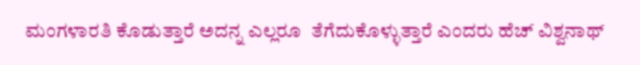ಮಂಗಳಾರತಿ ಕೊಡುತ್ತಾರೆ ಅದನ್ನ ಎಲ್ಲರೂ  ತೆಗೆದುಕೊಳ್ಳುತ್ತಾರೆ ಎಂದರು ಹೆಚ್ ವಿಶ್ವನಾಥ್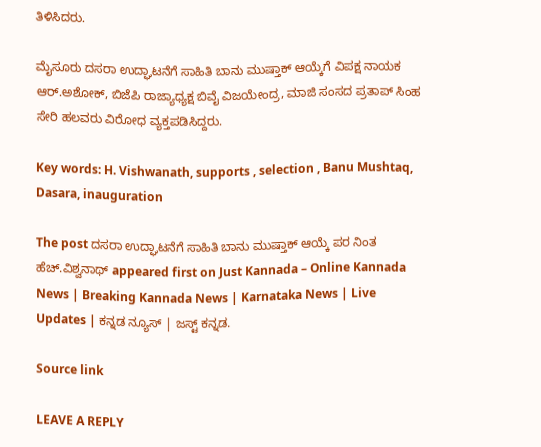ತಿಳಿಸಿದರು.

ಮೈಸೂರು ದಸರಾ ಉದ್ಘಾಟನೆಗೆ ಸಾಹಿತಿ ಬಾನು ಮುಷ್ತಾಕ್ ಆಯ್ಕೆಗೆ ವಿಪಕ್ಷ ನಾಯಕ ಆರ್.ಅಶೋಕ್, ಬಿಜೆಪಿ ರಾಜ್ಯಾಧ್ಯಕ್ಷ ಬಿವೈ ವಿಜಯೇಂದ್ರ, ಮಾಜಿ ಸಂಸದ ಪ್ರತಾಪ್ ಸಿಂಹ ಸೇರಿ ಹಲವರು ವಿರೋಧ ವ್ಯಕ್ತಪಡಿಸಿದ್ದರು.

Key words: H. Vishwanath, supports , selection , Banu Mushtaq, Dasara, inauguration

The post ದಸರಾ ಉದ್ಘಾಟನೆಗೆ ಸಾಹಿತಿ ಬಾನು ಮುಷ್ತಾಕ್ ಆಯ್ಕೆ ಪರ ನಿಂತ ಹೆಚ್.ವಿಶ್ವನಾಥ್ appeared first on Just Kannada – Online Kannada News | Breaking Kannada News | Karnataka News | Live Updates | ಕನ್ನಡ ನ್ಯೂಸ್ | ಜಸ್ಟ್ ಕನ್ನಡ.

Source link

LEAVE A REPLY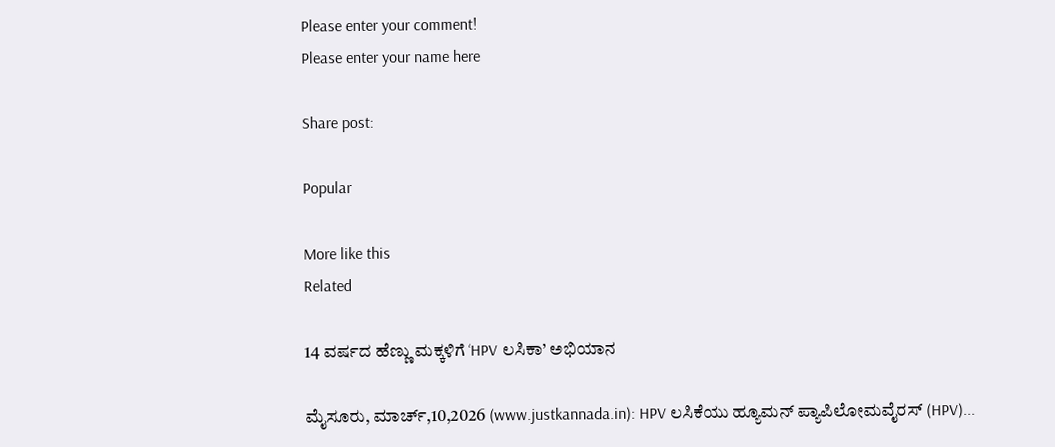Please enter your comment!
Please enter your name here

Share post:

Popular

More like this
Related

14 ವರ್ಷದ ಹೆಣ್ಣು ಮಕ್ಕಳಿಗೆ ‘HPV ಲಸಿಕಾ’ ಅಭಿಯಾನ

ಮೈಸೂರು, ಮಾರ್ಚ್,10,2026 (www.justkannada.in): HPV ಲಸಿಕೆಯು ಹ್ಯೂಮನ್ ಪ್ಯಾಪಿಲೋಮವೈರಸ್ (HPV)...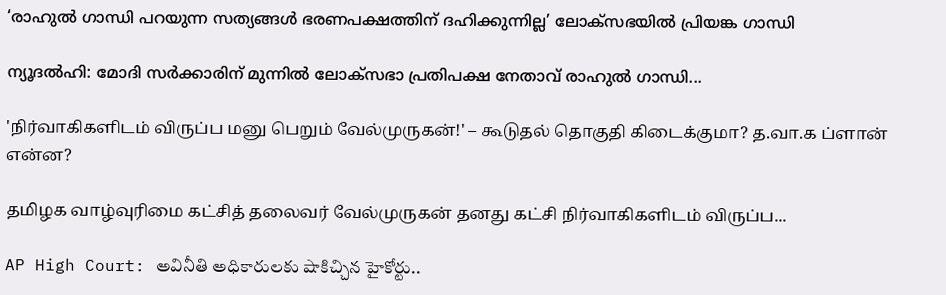‘രാഹുല്‍ ഗാന്ധി പറയുന്ന സത്യങ്ങള്‍ ഭരണപക്ഷത്തിന് ദഹിക്കുന്നില്ല’ ലോക്‌സഭയില്‍ പ്രിയങ്ക ഗാന്ധി

ന്യൂദല്‍ഹി: മോദി സര്‍ക്കാരിന് മുന്നില്‍ ലോക്‌സഭാ പ്രതിപക്ഷ നേതാവ് രാഹുല്‍ ഗാന്ധി...

'நிர்வாகிகளிடம் விருப்ப மனு பெறும் வேல்முருகன்!' – கூடுதல் தொகுதி கிடைக்குமா? த.வா.க ப்ளான் என்ன?

தமிழக வாழ்வுரிமை கட்சித் தலைவர் வேல்முருகன் தனது கட்சி நிர்வாகிகளிடம் விருப்ப...

AP High Court: అవినీతి అధికారులకు షాకిచ్చిన హైకోర్టు..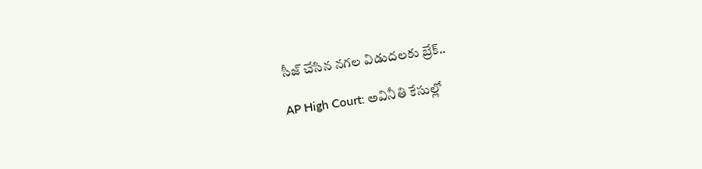సీజ్‌ చేసిన నగల విడుదలకు బ్రేక్..

AP High Court: అవినీతి కేసుల్లో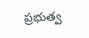ప్రభుత్వ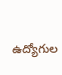ఉద్యోగుల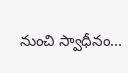నుంచి స్వాధీనం...